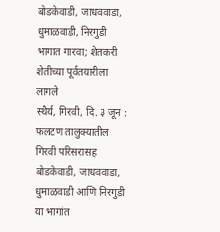बोडकेवाडी, जाधववाडा, धुमाळवाडी, निरगुडी भागात गारवा; शेतकरी शेतीच्या पूर्वतयारीला लागले
स्थैर्य, गिरवी, दि. ३ जून : फलटण तालुक्यातील गिरवी परिसरासह बोडकेवाडी, जाधववाडा, धुमाळवाडी आणि निरगुडी या भागांत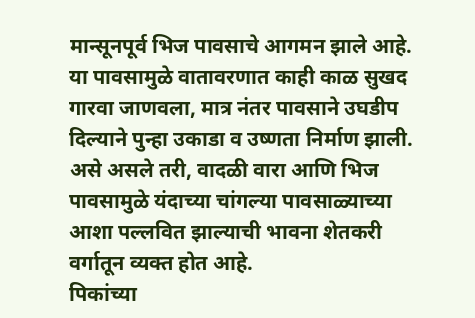मान्सूनपूर्व भिज पावसाचे आगमन झाले आहे. या पावसामुळे वातावरणात काही काळ सुखद गारवा जाणवला, मात्र नंतर पावसाने उघडीप दिल्याने पुन्हा उकाडा व उष्णता निर्माण झाली. असे असले तरी, वादळी वारा आणि भिज पावसामुळे यंदाच्या चांगल्या पावसाळ्याच्या आशा पल्लवित झाल्याची भावना शेतकरी वर्गातून व्यक्त होत आहे.
पिकांच्या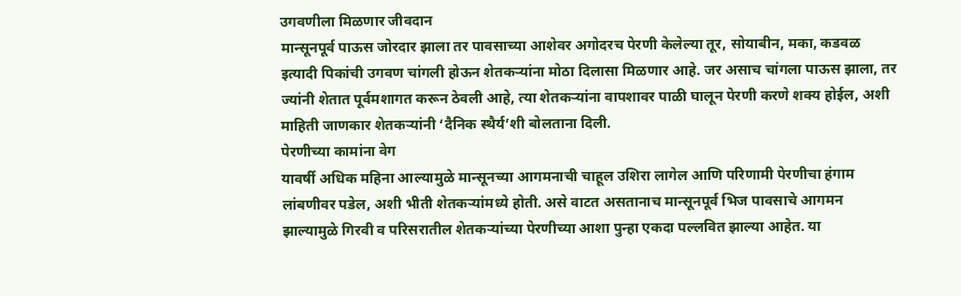उगवणीला मिळणार जीवदान
मान्सूनपूर्व पाऊस जोरदार झाला तर पावसाच्या आशेवर अगोदरच पेरणी केलेल्या तूर, सोयाबीन, मका, कडवळ इत्यादी पिकांची उगवण चांगली होऊन शेतकऱ्यांना मोठा दिलासा मिळणार आहे. जर असाच चांगला पाऊस झाला, तर ज्यांनी शेतात पूर्वमशागत करून ठेवली आहे, त्या शेतकऱ्यांना वापशावर पाळी घालून पेरणी करणे शक्य होईल, अशी माहिती जाणकार शेतकऱ्यांनी ‘दैनिक स्थैर्य’शी बोलताना दिली.
पेरणीच्या कामांना वेग
यावर्षी अधिक महिना आल्यामुळे मान्सूनच्या आगमनाची चाहूल उशिरा लागेल आणि परिणामी पेरणीचा हंगाम लांबणीवर पडेल, अशी भीती शेतकऱ्यांमध्ये होती. असे वाटत असतानाच मान्सूनपूर्व भिज पावसाचे आगमन झाल्यामुळे गिरवी व परिसरातील शेतकऱ्यांच्या पेरणीच्या आशा पुन्हा एकदा पल्लवित झाल्या आहेत. या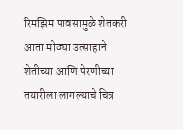रिमझिम पावसामुळे शेतकरी आता मोठ्या उत्साहाने शेतीच्या आणि पेरणीच्या तयारीला लागल्याचे चित्र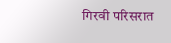गिरवी परिसरात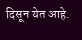दिसून येत आहे.